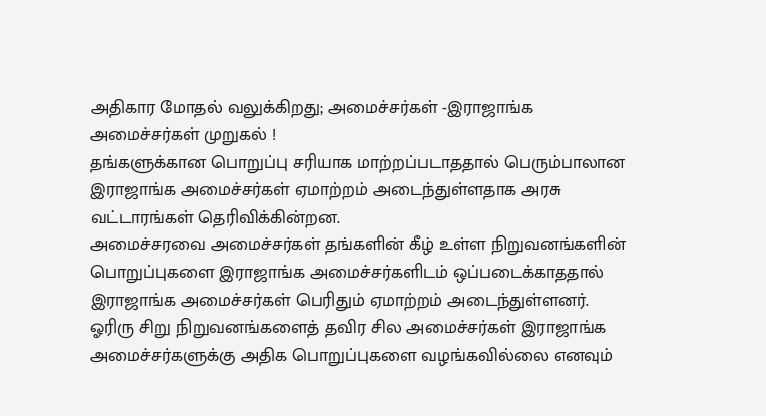அதிகார மோதல் வலுக்கிறது; அமைச்சர்கள் -இராஜாங்க அமைச்சர்கள் முறுகல் !
தங்களுக்கான பொறுப்பு சரியாக மாற்றப்படாததால் பெரும்பாலான இராஜாங்க அமைச்சர்கள் ஏமாற்றம் அடைந்துள்ளதாக அரசு வட்டாரங்கள் தெரிவிக்கின்றன.
அமைச்சரவை அமைச்சர்கள் தங்களின் கீழ் உள்ள நிறுவனங்களின் பொறுப்புகளை இராஜாங்க அமைச்சர்களிடம் ஒப்படைக்காததால் இராஜாங்க அமைச்சர்கள் பெரிதும் ஏமாற்றம் அடைந்துள்ளனர்.
ஓரிரு சிறு நிறுவனங்களைத் தவிர சில அமைச்சர்கள் இராஜாங்க அமைச்சர்களுக்கு அதிக பொறுப்புகளை வழங்கவில்லை எனவும்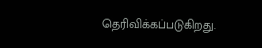தெரிவிக்கப்படுகிறது.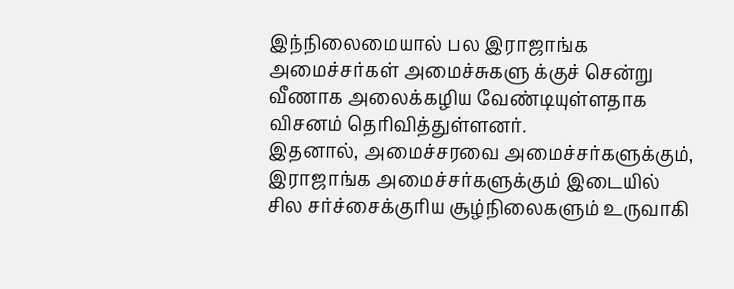இந்நிலைமையால் பல இராஜாங்க அமைச்சர்கள் அமைச்சுகளு க்குச் சென்று வீணாக அலைக்கழிய வேண்டியுள்ளதாக விசனம் தெரிவித்துள்ளனர்.
இதனால், அமைச்சரவை அமைச்சர்களுக்கும், இராஜாங்க அமைச்சர்களுக்கும் இடையில் சில சர்ச்சைக்குரிய சூழ்நிலைகளும் உருவாகி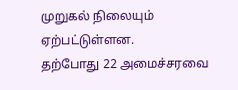முறுகல் நிலையும் ஏற்பட்டுள்ளன.
தற்போது 22 அமைச்சரவை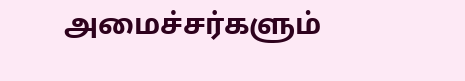அமைச்சர்களும்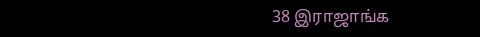38 இராஜாங்க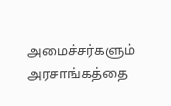அமைச்சர்களும் அரசாங்கத்தை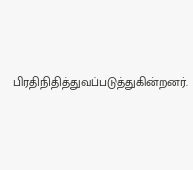பிரதிநிதித்துவப்படுத்துகின்றனர்.